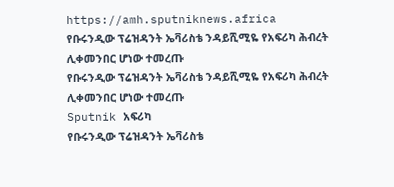https://amh.sputniknews.africa
የቡሩንዲው ፕሬዝዳንት ኤቫሪስቴ ንዳይሺሚዬ የአፍሪካ ሕብረት ሊቀመንበር ሆነው ተመረጡ
የቡሩንዲው ፕሬዝዳንት ኤቫሪስቴ ንዳይሺሚዬ የአፍሪካ ሕብረት ሊቀመንበር ሆነው ተመረጡ
Sputnik አፍሪካ
የቡሩንዲው ፕሬዝዳንት ኤቫሪስቴ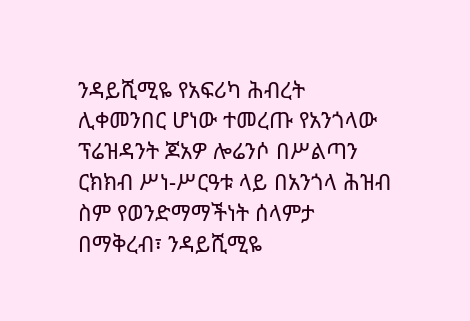ንዳይሺሚዬ የአፍሪካ ሕብረት ሊቀመንበር ሆነው ተመረጡ የአንጎላው ፕሬዝዳንት ጆአዎ ሎሬንሶ በሥልጣን ርክክብ ሥነ-ሥርዓቱ ላይ በአንጎላ ሕዝብ ስም የወንድማማችነት ሰላምታ በማቅረብ፣ ንዳይሺሚዬ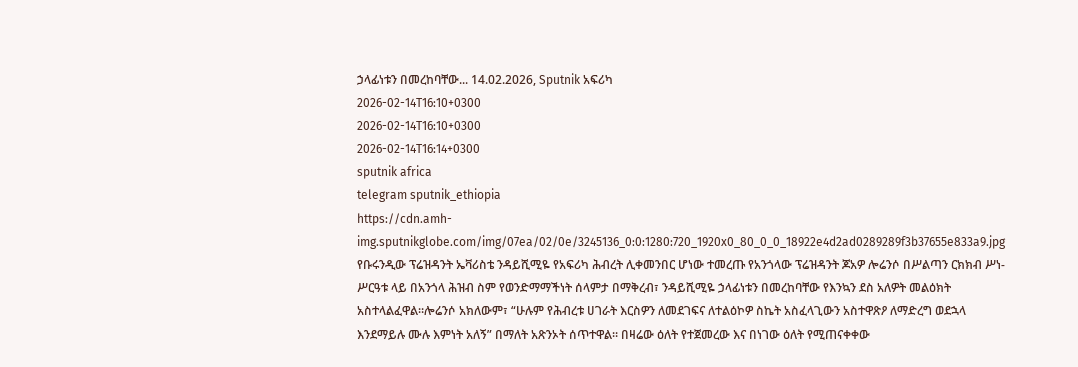ኃላፊነቱን በመረከባቸው... 14.02.2026, Sputnik አፍሪካ
2026-02-14T16:10+0300
2026-02-14T16:10+0300
2026-02-14T16:14+0300
sputnik africa
telegram sputnik_ethiopia
https://cdn.amh-img.sputnikglobe.com/img/07ea/02/0e/3245136_0:0:1280:720_1920x0_80_0_0_18922e4d2ad0289289f3b37655e833a9.jpg
የቡሩንዲው ፕሬዝዳንት ኤቫሪስቴ ንዳይሺሚዬ የአፍሪካ ሕብረት ሊቀመንበር ሆነው ተመረጡ የአንጎላው ፕሬዝዳንት ጆአዎ ሎሬንሶ በሥልጣን ርክክብ ሥነ-ሥርዓቱ ላይ በአንጎላ ሕዝብ ስም የወንድማማችነት ሰላምታ በማቅረብ፣ ንዳይሺሚዬ ኃላፊነቱን በመረከባቸው የእንኳን ደስ አለዎት መልዕክት አስተላልፈዋል።ሎሬንሶ አክለውም፣ “ሁሉም የሕብረቱ ሀገራት እርስዎን ለመደገፍና ለተልዕኮዎ ስኬት አስፈላጊውን አስተዋጽዖ ለማድረግ ወደኋላ እንደማይሉ ሙሉ እምነት አለኝ” በማለት አጽንኦት ሰጥተዋል። በዛሬው ዕለት የተጀመረው እና በነገው ዕለት የሚጠናቀቀው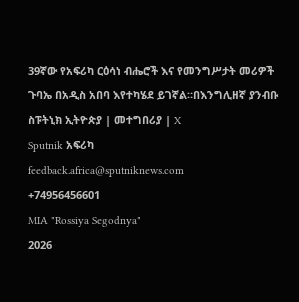39ኛው የአፍሪካ ርዕሳነ ብሔሮች እና የመንግሥታት መሪዎች ጉባኤ በአዲስ አበባ እየተካሄደ ይገኛል።በእንግሊዘኛ ያንብቡ ስፑትኒክ ኢትዮጵያ | መተግበሪያ | X
Sputnik አፍሪካ
feedback.africa@sputniknews.com
+74956456601
MIA "Rossiya Segodnya"
2026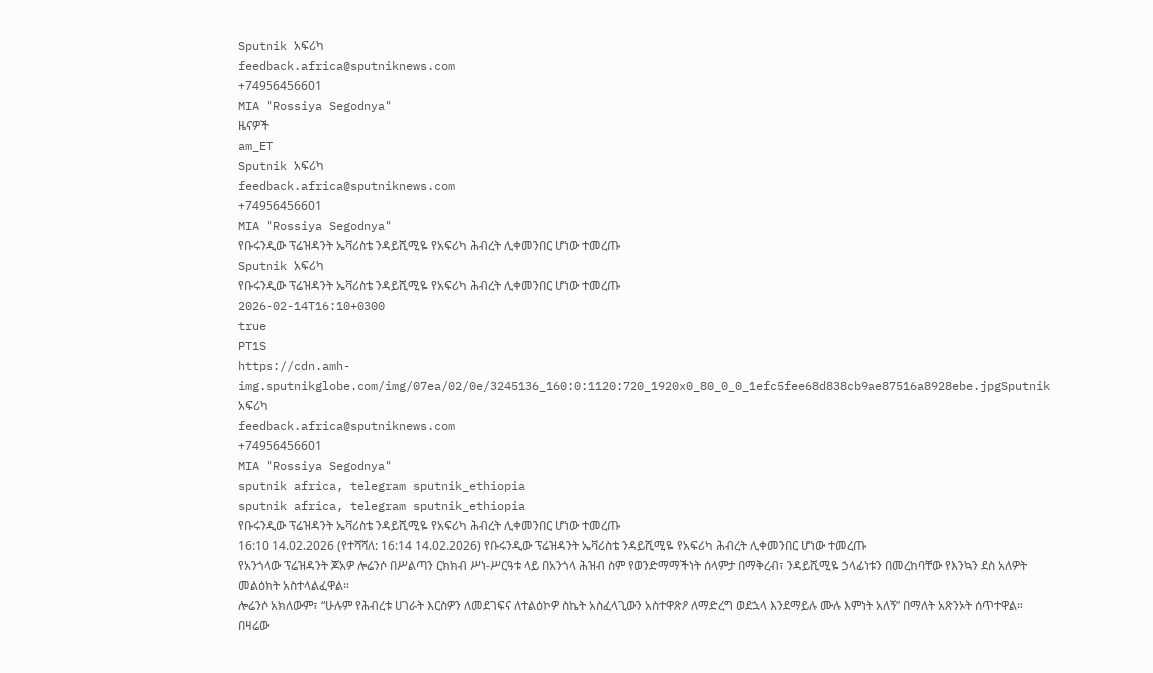Sputnik አፍሪካ
feedback.africa@sputniknews.com
+74956456601
MIA "Rossiya Segodnya"
ዜናዎች
am_ET
Sputnik አፍሪካ
feedback.africa@sputniknews.com
+74956456601
MIA "Rossiya Segodnya"
የቡሩንዲው ፕሬዝዳንት ኤቫሪስቴ ንዳይሺሚዬ የአፍሪካ ሕብረት ሊቀመንበር ሆነው ተመረጡ
Sputnik አፍሪካ
የቡሩንዲው ፕሬዝዳንት ኤቫሪስቴ ንዳይሺሚዬ የአፍሪካ ሕብረት ሊቀመንበር ሆነው ተመረጡ
2026-02-14T16:10+0300
true
PT1S
https://cdn.amh-img.sputnikglobe.com/img/07ea/02/0e/3245136_160:0:1120:720_1920x0_80_0_0_1efc5fee68d838cb9ae87516a8928ebe.jpgSputnik አፍሪካ
feedback.africa@sputniknews.com
+74956456601
MIA "Rossiya Segodnya"
sputnik africa, telegram sputnik_ethiopia
sputnik africa, telegram sputnik_ethiopia
የቡሩንዲው ፕሬዝዳንት ኤቫሪስቴ ንዳይሺሚዬ የአፍሪካ ሕብረት ሊቀመንበር ሆነው ተመረጡ
16:10 14.02.2026 (የተሻሻለ: 16:14 14.02.2026) የቡሩንዲው ፕሬዝዳንት ኤቫሪስቴ ንዳይሺሚዬ የአፍሪካ ሕብረት ሊቀመንበር ሆነው ተመረጡ
የአንጎላው ፕሬዝዳንት ጆአዎ ሎሬንሶ በሥልጣን ርክክብ ሥነ-ሥርዓቱ ላይ በአንጎላ ሕዝብ ስም የወንድማማችነት ሰላምታ በማቅረብ፣ ንዳይሺሚዬ ኃላፊነቱን በመረከባቸው የእንኳን ደስ አለዎት መልዕክት አስተላልፈዋል።
ሎሬንሶ አክለውም፣ “ሁሉም የሕብረቱ ሀገራት እርስዎን ለመደገፍና ለተልዕኮዎ ስኬት አስፈላጊውን አስተዋጽዖ ለማድረግ ወደኋላ እንደማይሉ ሙሉ እምነት አለኝ” በማለት አጽንኦት ሰጥተዋል።
በዛሬው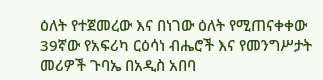ዕለት የተጀመረው እና በነገው ዕለት የሚጠናቀቀው 39ኛው የአፍሪካ ርዕሳነ ብሔሮች እና የመንግሥታት መሪዎች ጉባኤ በአዲስ አበባ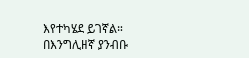እየተካሄደ ይገኛል።
በእንግሊዘኛ ያንብቡ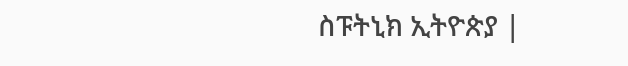ስፑትኒክ ኢትዮጵያ |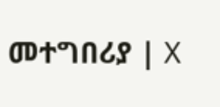መተግበሪያ | X